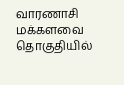வாரணாசி மக்களவை தொகுதியில்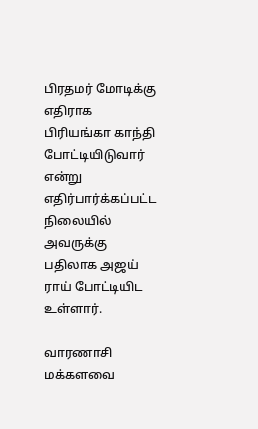பிரதமர் மோடிக்கு எதிராக பிரியங்கா காந்தி போட்டியிடுவார் என்று எதிர்பார்க்கப்பட்ட நிலையில் அவருக்கு பதிலாக அஜய் ராய் போட்டியிட உள்ளார்.

வாரணாசி மக்களவை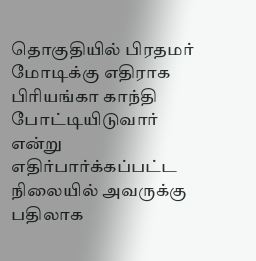தொகுதியில் பிரதமர் மோடிக்கு எதிராக பிரியங்கா காந்தி போட்டியிடுவார் என்று எதிர்பார்க்கப்பட்ட நிலையில் அவருக்கு பதிலாக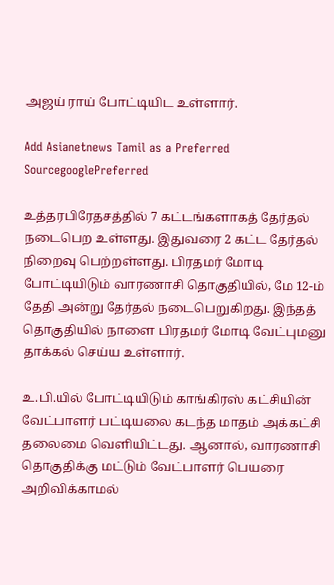அஜய் ராய் போட்டியிட உள்ளார்.

Add Asianetnews Tamil as a Preferred SourcegooglePreferred

உத்தரபிரேதசத்தில் 7 கட்டங்களாகத் தேர்தல் நடைபெற உள்ளது. இதுவரை 2 கட்ட தேர்தல் நிறைவு பெற்றள்ளது. பிரதமர் மோடி போட்டியிடும் வாரணாசி தொகுதியில், மே 12-ம் தேதி அன்று தேர்தல் நடைபெறுகிறது. இந்தத் தொகுதியில் நாளை பிரதமர் மோடி வேட்புமனு தாக்கல் செய்ய உள்ளார்.

உ.பி.யில் போட்டியிடும் காங்கிரஸ் கட்சியின் வேட்பாளர் பட்டியலை கடந்த மாதம் அக்கட்சி தலைமை வெளியிட்டது. ஆனால், வாரணாசி தொகுதிக்கு மட்டும் வேட்பாளர் பெயரை அறிவிக்காமல்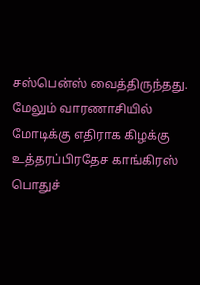சஸ்பென்ஸ் வைத்திருந்தது. மேலும் வாரணாசியில் மோடிக்கு எதிராக கிழக்கு உத்தரப்பிரதேச காங்கிரஸ் பொதுச்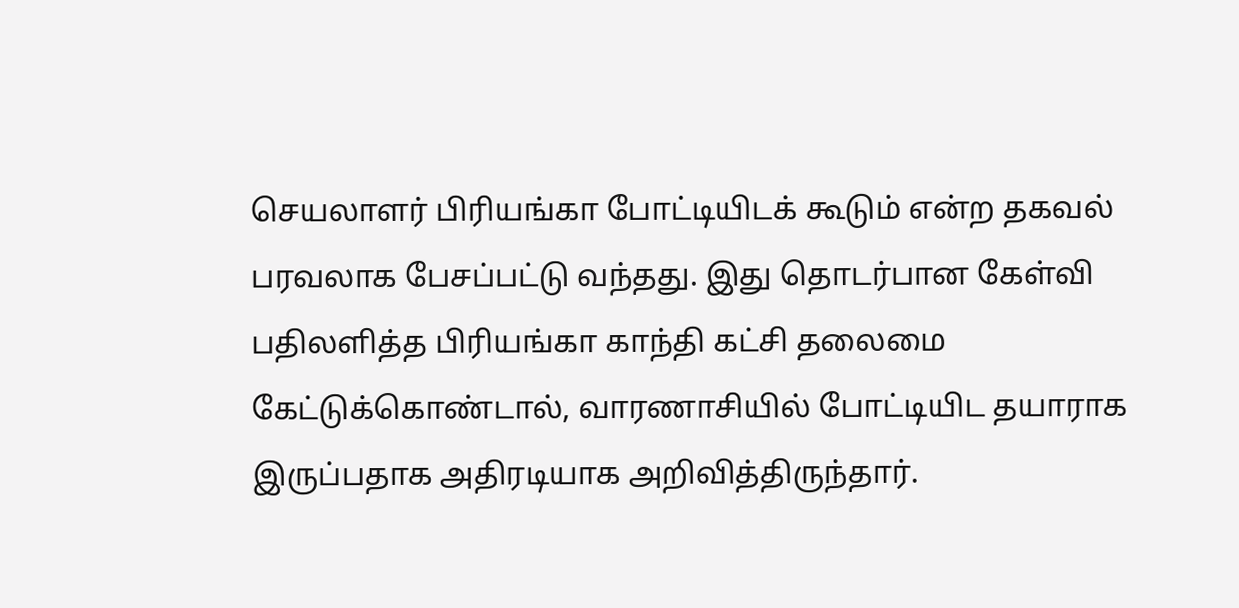செயலாளர் பிரியங்கா போட்டியிடக் கூடும் என்ற தகவல் பரவலாக பேசப்பட்டு வந்தது. இது தொடர்பான கேள்வி பதிலளித்த பிரியங்கா காந்தி கட்சி தலைமை கேட்டுக்கொண்டால், வாரணாசியில் போட்டியிட தயாராக இருப்பதாக அதிரடியாக அறிவித்திருந்தார்.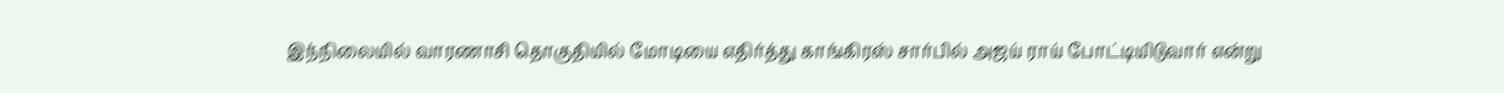இந்நிலையில் வாரணாசி தொகுதியில் மோடியை எதிர்த்து காங்கிரஸ் சார்பில் அஜய் ராய் போட்டியிடுவார் என்று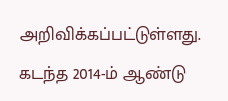அறிவிக்கப்பட்டுள்ளது. கடந்த 2014-ம் ஆண்டு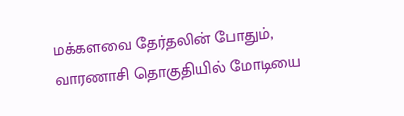மக்களவை தேர்தலின் போதும், வாரணாசி தொகுதியில் மோடியை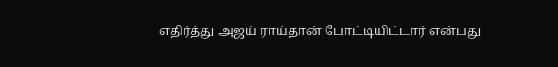எதிர்த்து அஜய் ராய்தான் போட்டியிட்டார் என்பது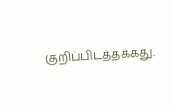குறிப்பிடத்தக்கது.